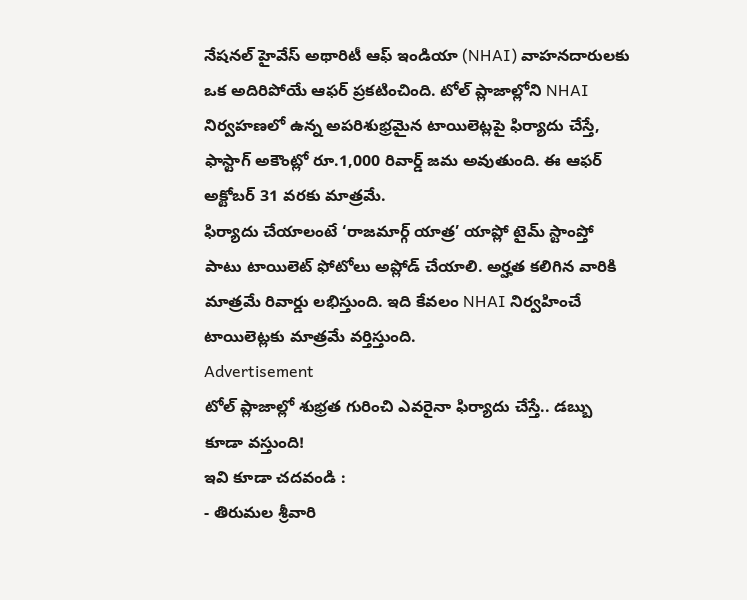నేషనల్ హైవేస్ అథారిటీ ఆఫ్ ఇండియా (NHAI) వాహనదారులకు ఒక అదిరిపోయే ఆఫర్ ప్రకటించింది. టోల్ ప్లాజాల్లోని NHAI నిర్వహణలో ఉన్న అపరిశుభ్రమైన టాయిలెట్లపై ఫిర్యాదు చేస్తే, ఫాస్టాగ్ అకౌంట్లో రూ.1,000 రివార్డ్ జమ అవుతుంది. ఈ ఆఫర్ అక్టోబర్ 31 వరకు మాత్రమే.
ఫిర్యాదు చేయాలంటే ‘రాజమార్గ్ యాత్ర’ యాప్లో టైమ్ స్టాంప్తో పాటు టాయిలెట్ ఫోటోలు అప్లోడ్ చేయాలి. అర్హత కలిగిన వారికి మాత్రమే రివార్డు లభిస్తుంది. ఇది కేవలం NHAI నిర్వహించే టాయిలెట్లకు మాత్రమే వర్తిస్తుంది.
Advertisement
టోల్ ప్లాజాల్లో శుభ్రత గురించి ఎవరైనా ఫిర్యాదు చేస్తే.. డబ్బు కూడా వస్తుంది!
ఇవి కూడా చదవండి :
- తిరుమల శ్రీవారి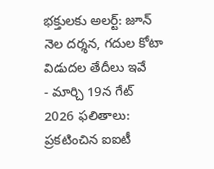భక్తులకు అలర్ట్: జూన్ నెల దర్శన, గదుల కోటా విడుదల తేదీలు ఇవే
- మార్చి 19న గేట్ 2026 ఫలితాలు: ప్రకటించిన ఐఐటీ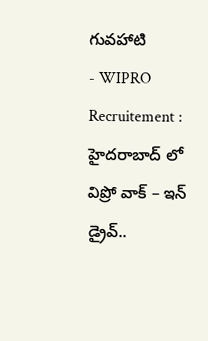గువహాటి
- WIPRO Recruitement : హైదరాబాద్ లో విప్రో వాక్ – ఇన్ డ్రైవ్..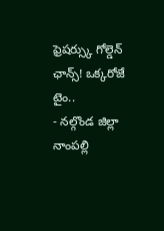ఫ్రెషర్స్కు గోల్డెన్ ఛాన్స్! ఒక్కరోజే టైం..
- నల్గొండ జిల్లా నాంపల్లి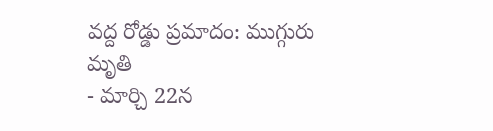వద్ద రోడ్డు ప్రమాదం: ముగ్గురు మృతి
- మార్చి 22న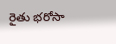రైతు భరోసా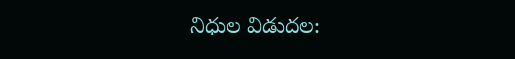నిధుల విడుదల: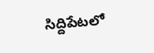సిద్దిపేటలో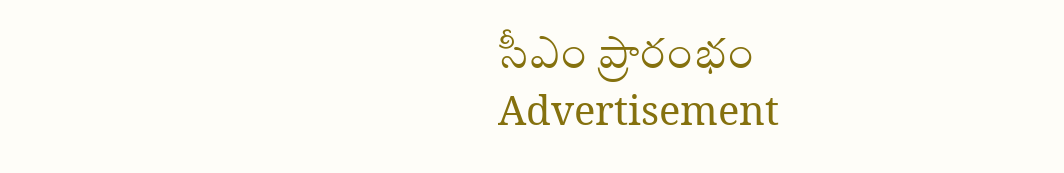సీఎం ప్రారంభం
Advertisement